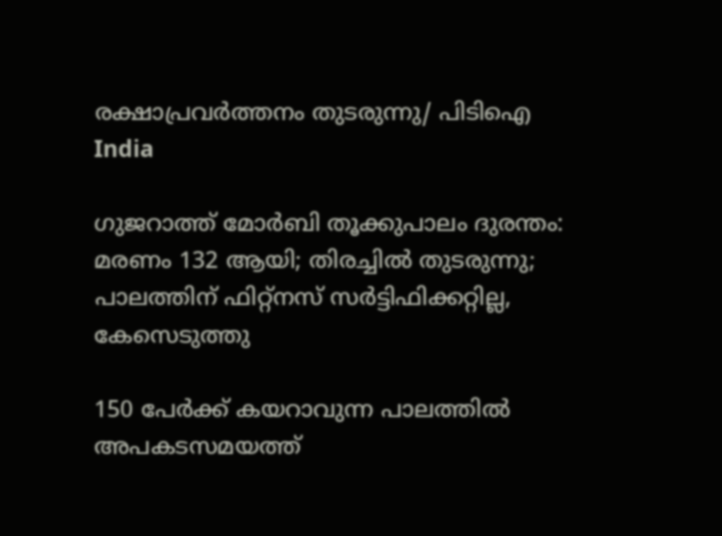രക്ഷാപ്രവര്‍ത്തനം തുടരുന്നു/ പിടിഐ
India

ഗുജറാത്ത് മോര്‍ബി തൂക്കുപാലം ദുരന്തം: മരണം 132 ആയി; തിരച്ചില്‍ തുടരുന്നു; പാലത്തിന് ഫിറ്റ്‌നസ് സര്‍ട്ടിഫിക്കറ്റില്ല, കേസെടുത്തു

150 പേര്‍ക്ക് കയറാവുന്ന പാലത്തില്‍ അപകടസമയത്ത്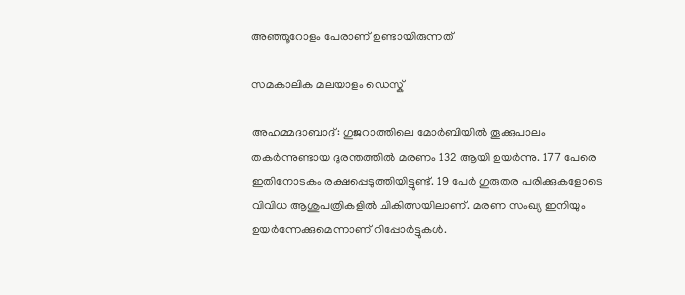അഞ്ഞൂറോളം പേരാണ് ഉണ്ടായിരുന്നത്

സമകാലിക മലയാളം ഡെസ്ക്

അഹമ്മദാബാദ്: ഗുജറാത്തിലെ മോര്‍ബിയില്‍ തൂക്കുപാലം തകര്‍ന്നുണ്ടായ ദുരന്തത്തില്‍ മരണം 132 ആയി ഉയര്‍ന്നു. 177 പേരെ ഇതിനോടകം രക്ഷപ്പെടുത്തിയിട്ടുണ്ട്. 19 പേര്‍ ഗുരുതര പരിക്കുകളോടെ വിവിധ ആശുപത്രികളില്‍ ചികിത്സയിലാണ്. മരണ സംഖ്യ ഇനിയും ഉയര്‍ന്നേക്കുമെന്നാണ് റിപ്പോര്‍ട്ടുകള്‍.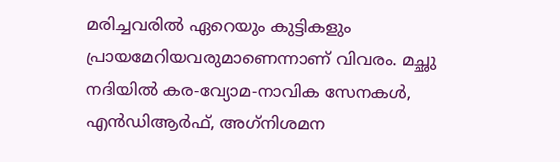മരിച്ചവരില്‍ ഏറെയും കുട്ടികളും പ്രായമേറിയവരുമാണെന്നാണ് വിവരം. മച്ഛു നദിയില്‍ കര-വ്യോമ-നാവിക സേനകള്‍, എന്‍ഡിആര്‍ഫ്, അഗ്‌നിശമന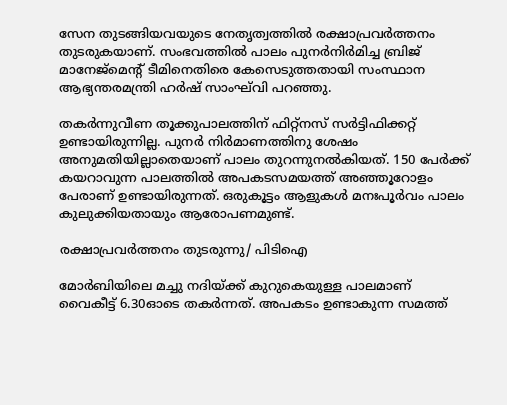സേന തുടങ്ങിയവയുടെ നേതൃത്വത്തില്‍ രക്ഷാപ്രവര്‍ത്തനം  തുടരുകയാണ്. സംഭവത്തില്‍ പാലം പുനര്‍നിര്‍മിച്ച ബ്രിജ് മാനേജ്‌മെന്റ് ടീമിനെതിരെ കേസെടുത്തതായി സംസ്ഥാന ആഭ്യന്തരമന്ത്രി ഹര്‍ഷ് സാംഘ്‌വി പറഞ്ഞു.

തകര്‍ന്നുവീണ തൂക്കുപാലത്തിന് ഫിറ്റ്‌നസ് സര്‍ട്ടിഫിക്കറ്റ് ഉണ്ടായിരുന്നില്ല. പുനര്‍ നിര്‍മാണത്തിനു ശേഷം അനുമതിയില്ലാതെയാണ് പാലം തുറന്നുനല്‍കിയത്. 150 പേര്‍ക്ക് കയറാവുന്ന പാലത്തില്‍ അപകടസമയത്ത് അഞ്ഞൂറോളം പേരാണ് ഉണ്ടായിരുന്നത്. ഒരുകൂട്ടം ആളുകള്‍ മനഃപൂര്‍വം പാലം കുലുക്കിയതായും ആരോപണമുണ്ട്.

രക്ഷാപ്രവര്‍ത്തനം തുടരുന്നു/ പിടിഐ

മോര്‍ബിയിലെ മച്ചു നദിയ്ക്ക് കുറുകെയുള്ള പാലമാണ് വൈകീട്ട് 6.30ഓടെ തകര്‍ന്നത്. അപകടം ഉണ്ടാകുന്ന സമത്ത്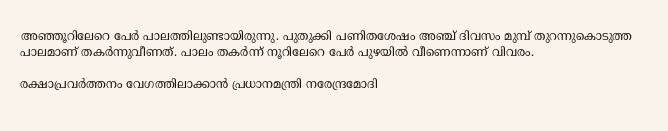അഞ്ഞൂറിലേറെ പേര്‍ പാലത്തിലുണ്ടായിരുന്നു. പുതുക്കി പണിതശേഷം അഞ്ച് ദിവസം മുമ്പ് തുറന്നുകൊടുത്ത പാലമാണ് തകര്‍ന്നുവീണത്. പാലം തകര്‍ന്ന് നൂറിലേറെ പേര്‍ പുഴയില്‍ വീണെന്നാണ് വിവരം.

രക്ഷാപ്രവര്‍ത്തനം വേഗത്തിലാക്കാന്‍ പ്രധാനമന്ത്രി നരേന്ദ്രമോദി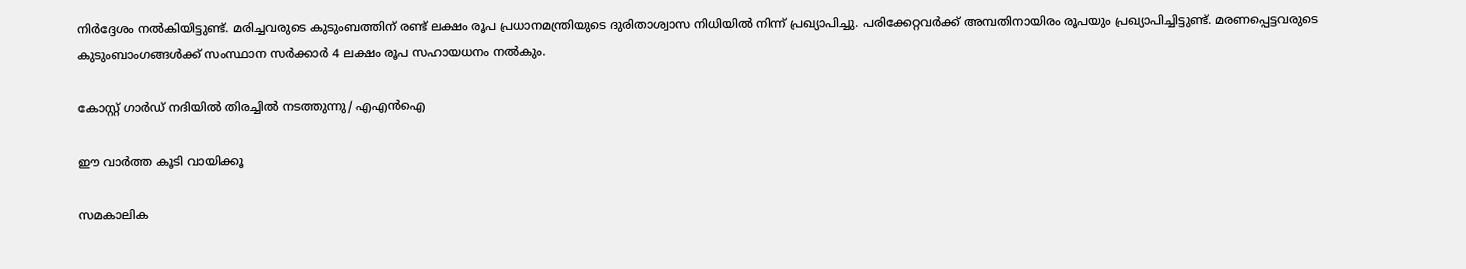നിര്‍ദ്ദേശം നല്‍കിയിട്ടുണ്ട്. മരിച്ചവരുടെ കുടുംബത്തിന് രണ്ട് ലക്ഷം രൂപ പ്രധാനമന്ത്രിയുടെ ദുരിതാശ്വാസ നിധിയില്‍ നിന്ന് പ്രഖ്യാപിച്ചു. പരിക്കേറ്റവര്‍ക്ക് അമ്പതിനായിരം രൂപയും പ്രഖ്യാപിച്ചിട്ടുണ്ട്. മരണപ്പെട്ടവരുടെ കുടുംബാംഗങ്ങള്‍ക്ക് സംസ്ഥാന സര്‍ക്കാര്‍ 4 ലക്ഷം രൂപ സഹായധനം നല്‍കും.

കോസ്റ്റ് ഗാര്‍ഡ് നദിയില്‍ തിരച്ചില്‍ നടത്തുന്നു/ എഎന്‍ഐ

ഈ വാര്‍ത്ത കൂടി വായിക്കൂ

സമകാലിക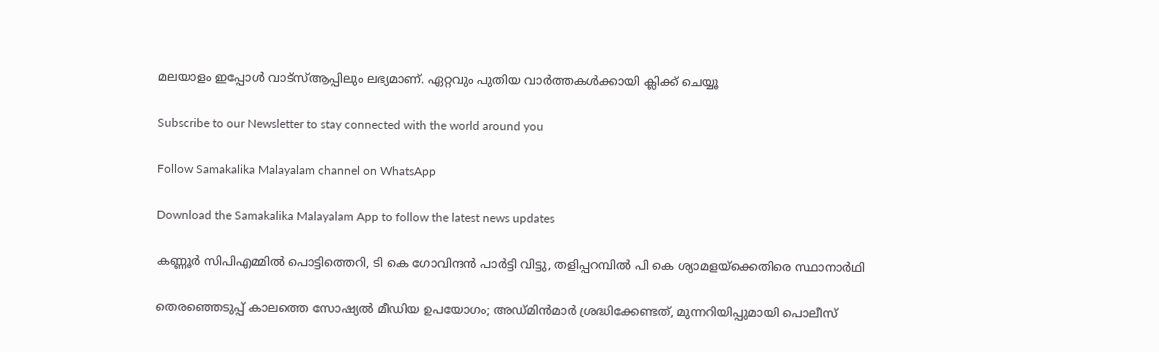മലയാളം ഇപ്പോള്‍ വാട്‌സ്ആപ്പിലും ലഭ്യമാണ്. ഏറ്റവും പുതിയ വാര്‍ത്തകള്‍ക്കായി ക്ലിക്ക് ചെയ്യൂ

Subscribe to our Newsletter to stay connected with the world around you

Follow Samakalika Malayalam channel on WhatsApp

Download the Samakalika Malayalam App to follow the latest news updates

കണ്ണൂര്‍ സിപിഎമ്മില്‍ പൊട്ടിത്തെറി, ടി കെ ഗോവിന്ദൻ പാർട്ടി വിട്ടു, തളിപ്പറമ്പിൽ പി കെ ശ്യാമളയ്ക്കെതിരെ സ്ഥാനാർഥി

തെരഞ്ഞെടുപ്പ് കാലത്തെ സോഷ്യല്‍ മീഡിയ ഉപയോഗം; അഡ്മിന്‍മാര്‍ ശ്രദ്ധിക്കേണ്ടത്, മുന്നറിയിപ്പുമായി പൊലീസ്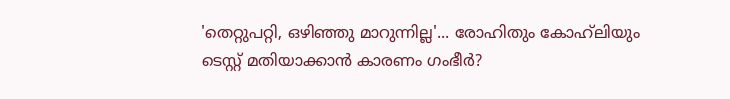'തെറ്റുപറ്റി, ഒഴിഞ്ഞു മാറുന്നില്ല'... രോഹിതും കോഹ്‍ലിയും ടെസ്റ്റ് മതിയാക്കാൻ കാരണം ഗംഭീർ?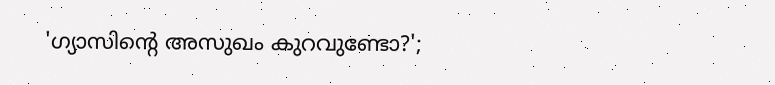'ഗ്യാസിന്റെ അസുഖം കുറവുണ്ടോ?';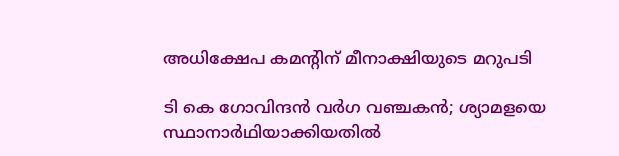അധിക്ഷേപ കമന്റിന് മീനാക്ഷിയുടെ മറുപടി

ടി കെ ഗോവിന്ദന്‍ വര്‍ഗ വഞ്ചകന്‍; ശ്യാമളയെ സ്ഥാനാര്‍ഥിയാക്കിയതില്‍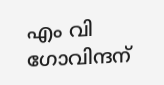എം വി ഗോവിന്ദന്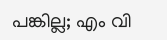പങ്കില്ല; എം വി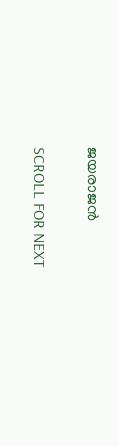ജയരാജന്‍

SCROLL FOR NEXT